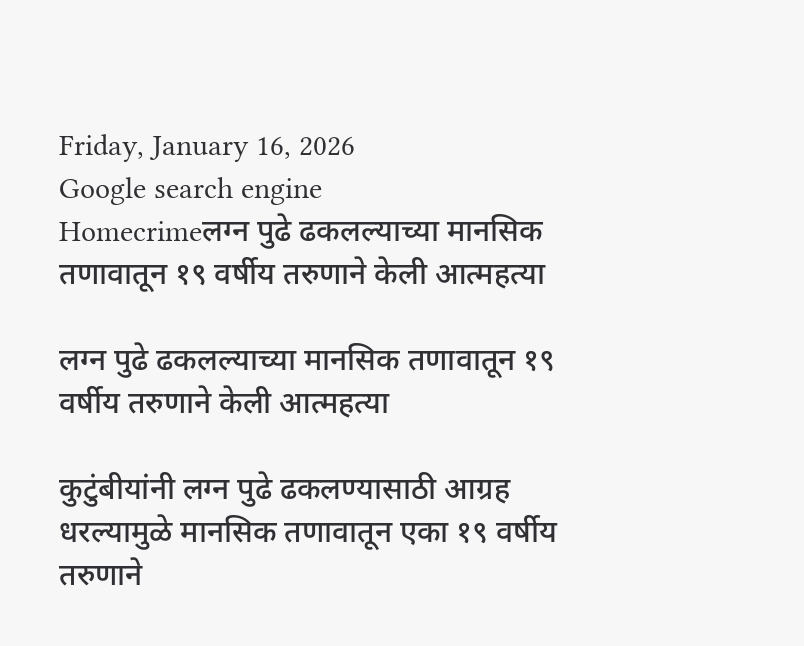Friday, January 16, 2026
Google search engine
Homecrimeलग्न पुढे ढकलल्याच्या मानसिक तणावातून १९ वर्षीय तरुणाने केली आत्महत्या

लग्न पुढे ढकलल्याच्या मानसिक तणावातून १९ वर्षीय तरुणाने केली आत्महत्या

कुटुंबीयांनी लग्न पुढे ढकलण्यासाठी आग्रह धरल्यामुळे मानसिक तणावातून एका १९ वर्षीय तरुणाने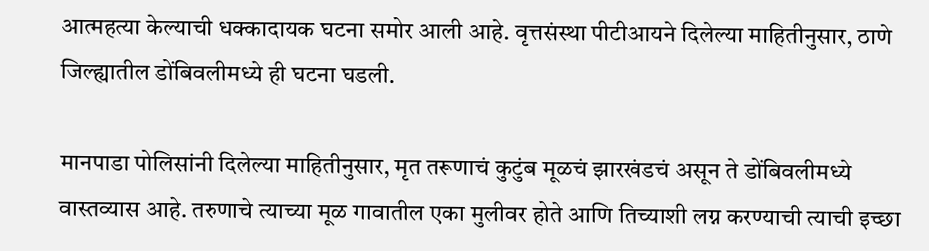आत्महत्या केल्याची धक्कादायक घटना समोर आली आहे. वृत्तसंस्था पीटीआयने दिलेल्या माहितीनुसार, ठाणे जिल्ह्यातील डोंबिवलीमध्ये ही घटना घडली.

मानपाडा पोलिसांनी दिलेल्या माहितीनुसार, मृत तरूणाचं कुटुंब मूळचं झारखंडचं असून ते डोंबिवलीमध्ये वास्तव्यास आहे. तरुणाचे त्याच्या मूळ गावातील एका मुलीवर होते आणि तिच्याशी लग्न करण्याची त्याची इच्छा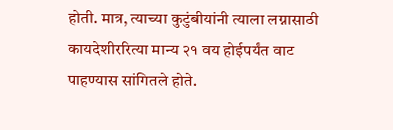होती. मात्र, त्याच्या कुटुंबीयांनी त्याला लग्नासाठी कायदेशीररित्या मान्य २१ वय होईपर्यंत वाट पाहण्यास सांगितले होते.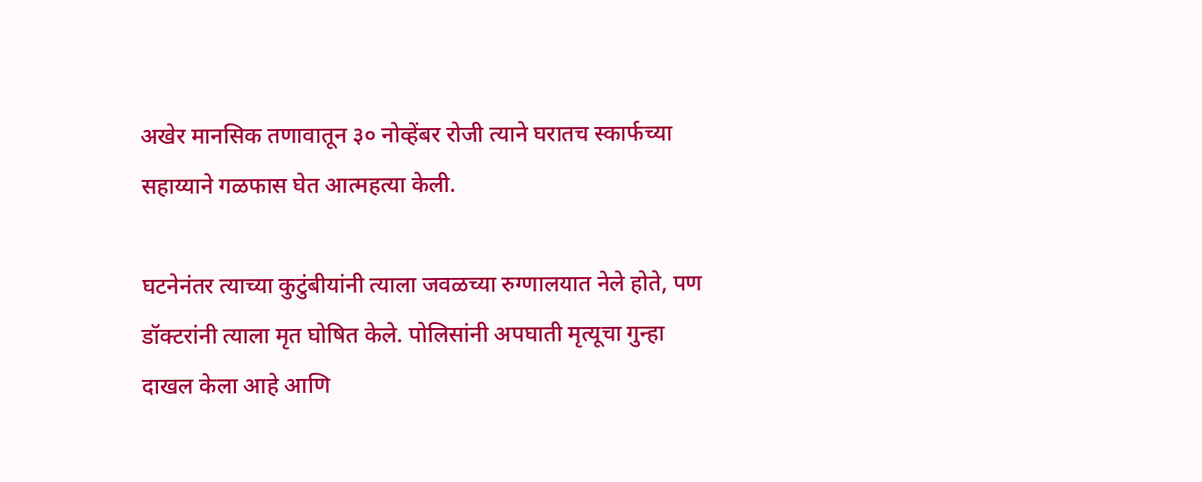अखेर मानसिक तणावातून ३० नोव्हेंबर रोजी त्याने घरातच स्कार्फच्या सहाय्याने गळफास घेत आत्महत्या केली.

घटनेनंतर त्याच्या कुटुंबीयांनी त्याला जवळच्या रुग्णालयात नेले होते, पण डॉक्टरांनी त्याला मृत घोषित केले. पोलिसांनी अपघाती मृत्यूचा गुन्हा दाखल केला आहे आणि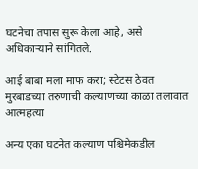घटनेचा तपास सुरू केला आहे, असे अधिकाऱ्याने सांगितले.

आई बाबा मला माफ करा; स्टेटस ठेवत मुरबाडच्या तरुणाची कल्याणच्या काळा तलावात आत्महत्या

अन्य एका घटनेत कल्याण पश्चिमेकडील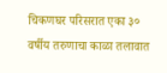चिकणघर परिसरात एका ३० वर्षीय तरुणाचा काळा तलावात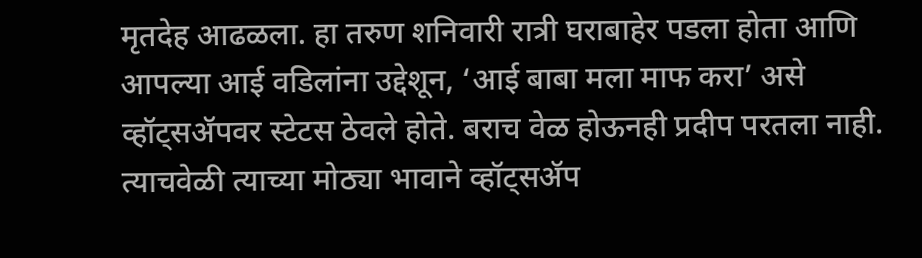मृतदेह आढळला. हा तरुण शनिवारी रात्री घराबाहेर पडला होता आणि आपल्या आई वडिलांना उद्देशून, ‘आई बाबा मला माफ करा’ असे व्हॉट्सॲपवर स्टेटस ठेवले होते. बराच वेळ होऊनही प्रदीप परतला नाही. त्याचवेळी त्याच्या मोठ्या भावाने व्हॉट्सॲप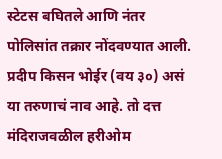स्टेटस बघितले आणि नंतर पोलिसांत तक्रार नोंदवण्यात आली. प्रदीप किसन भोईर (वय ३०) असं या तरुणाचं नाव आहे. तो दत्त मंदिराजवळील हरीओम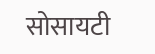सोसायटी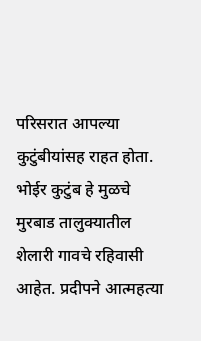परिसरात आपल्या कुटुंबीयांसह राहत होता. भोईर कुटुंब हे मुळचे मुरबाड तालुक्यातील शेलारी गावचे रहिवासी आहेत. प्रदीपने आत्महत्या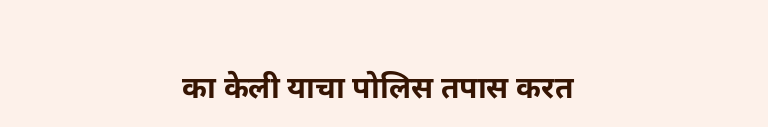का केली याचा पोलिस तपास करत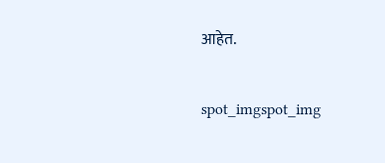आहेत.

spot_imgspot_img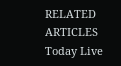RELATED ARTICLES
Today Live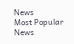News
Most Popular News